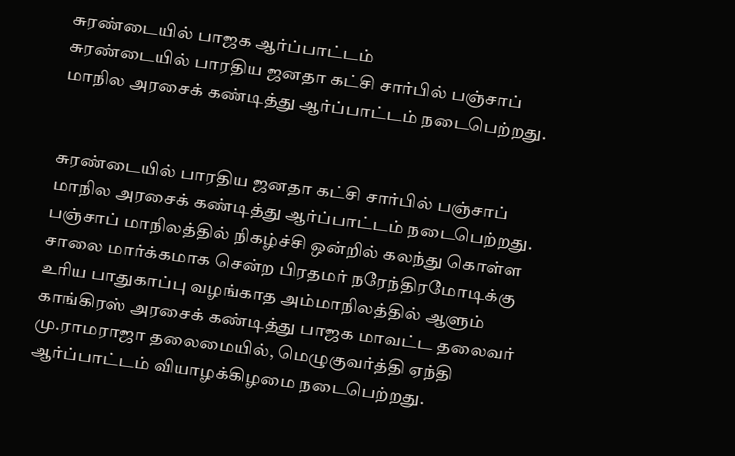சுரண்டையில் பாஜக ஆர்ப்பாட்டம்
சுரண்டையில் பாரதிய ஜனதா கட்சி சார்பில் பஞ்சாப் மாநில அரசைக் கண்டித்து ஆர்ப்பாட்டம் நடைபெற்றது.


சுரண்டையில் பாரதிய ஜனதா கட்சி சார்பில் பஞ்சாப் மாநில அரசைக் கண்டித்து ஆர்ப்பாட்டம் நடைபெற்றது.
பஞ்சாப் மாநிலத்தில் நிகழ்ச்சி ஒன்றில் கலந்து கொள்ள சாலை மார்க்கமாக சென்ற பிரதமர் நரேந்திரமோடிக்கு உரிய பாதுகாப்பு வழங்காத அம்மாநிலத்தில் ஆளும் காங்கிரஸ் அரசைக் கண்டித்து பாஜக மாவட்ட தலைவர் மு.ராமராஜா தலைமையில், மெழுகுவர்த்தி ஏந்தி ஆர்ப்பாட்டம் வியாழக்கிழமை நடைபெற்றது.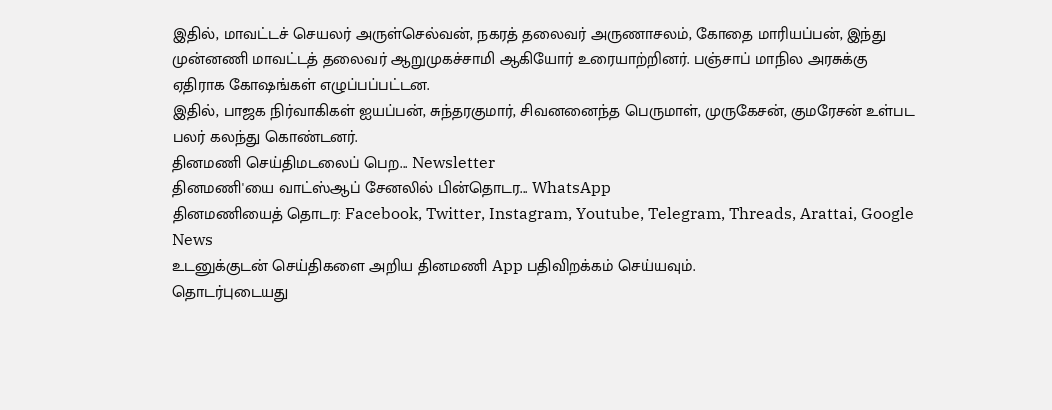இதில், மாவட்டச் செயலர் அருள்செல்வன், நகரத் தலைவர் அருணாசலம், கோதை மாரியப்பன், இந்து முன்னணி மாவட்டத் தலைவர் ஆறுமுகச்சாமி ஆகியோர் உரையாற்றினர். பஞ்சாப் மாநில அரசுக்கு ஏதிராக கோஷங்கள் எழுப்பப்பட்டன.
இதில், பாஜக நிர்வாகிகள் ஐயப்பன், சுந்தரகுமார், சிவனனைந்த பெருமாள், முருகேசன், குமரேசன் உள்பட பலர் கலந்து கொண்டனர்.
தினமணி செய்திமடலைப் பெற... Newsletter
தினமணி'யை வாட்ஸ்ஆப் சேனலில் பின்தொடர... WhatsApp
தினமணியைத் தொடர: Facebook, Twitter, Instagram, Youtube, Telegram, Threads, Arattai, Google News
உடனுக்குடன் செய்திகளை அறிய தினமணி App பதிவிறக்கம் செய்யவும்.
தொடர்புடையது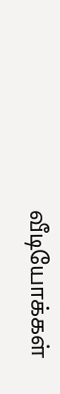வீடியோக்கள்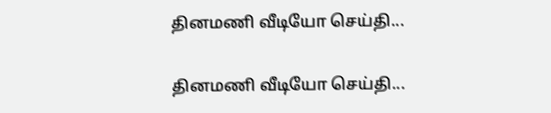தினமணி வீடியோ செய்தி...

தினமணி வீடியோ செய்தி...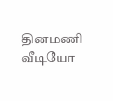தினமணி வீடியோ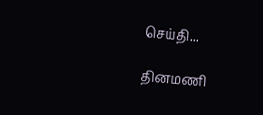செய்தி...

தினமணி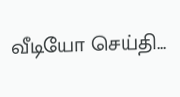வீடியோ செய்தி...